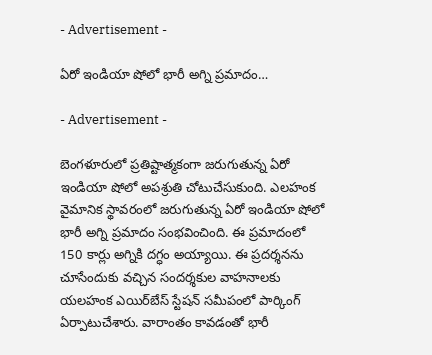- Advertisement -

ఏరో ఇండియా షోలో భారీ అగ్ని ప్రమాదం…

- Advertisement -

బెంగళూరులో ప్రతిష్టాత్మకంగా జరుగుతున్న ఏరో ఇండియా షోలో అపశ్రుతి చోటుచేసుకుంది. ఎలహంక వైమానిక స్థావరంలో జరుగుతున్న ఏరో ఇండియా షోలో భారీ అగ్ని ప్రమాదం సంభ‌వించింది. ఈ ప్ర‌మాదంలో 150 కార్లు అగ్నికి ద‌గ్ధం అయ్యాయి. ఈ ప్రదర్శనను చూసేందుకు వచ్చిన సందర్శకుల వాహనాలకు యలహంక ఎయిర్‌బేస్ స్టేషన్ సమీపంలో పార్కింగ్ ఏర్పాటుచేశారు. వారాంతం కావ‌డంతో భారీ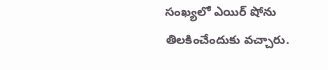సంఖ్య‌లో ఎయిర్ షోను తిల‌కించేందుకు వ‌చ్చారు.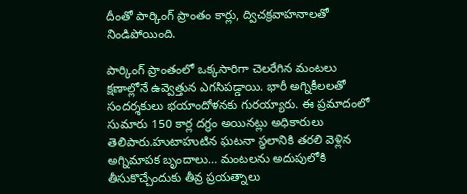దీంతో పార్కింగ్ ప్రాంతం కార్లు, ద్విచక్రవాహనాలతో నిండిపోయింది.

పార్కింగ్ ప్రాంతంలో ఒక్కసారిగా చెలరేగిన మంటలు క్షణాల్లోనే ఉవ్వెత్తున ఎగసిపడ్డాయి. భారీ అగ్నికీలలతో సందర్శకులు భయాందోళనకు గురయ్యారు. ఈ ప్రమాదంలో సుమారు 150 కార్ల ద‌గ్ధం అయిన‌ట్లు అధికారులు తెలిపారు.హుటాహుటిన ఘటనా స్థలానికి తరలి వెళ్లిన అగ్నిమాపక బృందాలు… మంటలను అదుపులోకి తీసుకొచ్చేందుకు తీవ్ర ప్ర‌య‌త్నాలు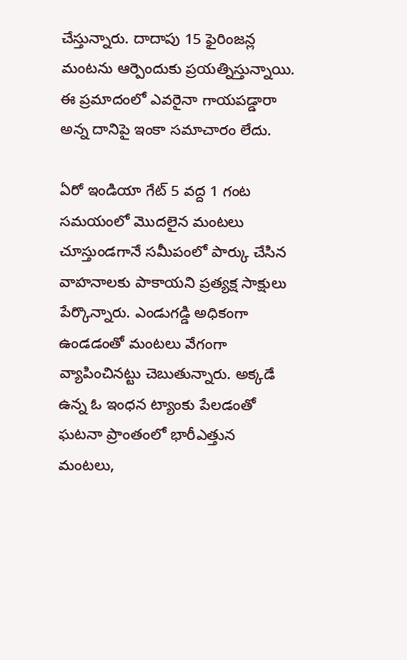చేస్తున్నారు. దాదాపు 15 ఫైరింజన్ల మంట‌ను ఆర్పెందుకు ప్రయత్నిస్తున్నాయి. ఈ ప్రమాదంలో ఎవరైనా గాయపడ్డారా అన్న దానిపై ఇంకా సమాచారం లేదు.

ఏరో ఇండియా గేట్ 5 వద్ద 1 గంట సమయంలో మొదలైన మంటలు చూస్తుండగానే సమీపంలో పార్కు చేసిన వాహనాలకు పాకాయని ప్రత్యక్ష సాక్షులు పేర్కొన్నారు. ఎండుగడ్డి అధికంగా ఉండడంతో మంటలు వేగంగా వ్యాపించినట్టు చెబుతున్నారు. అక్కడే ఉన్న ఓ ఇంధన ట్యాంకు పేలడంతో ఘటనా ప్రాంతంలో భారీఎత్తున మంటలు,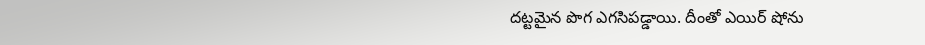దట్టమైన పొగ ఎగసిపడ్డాయి. దీంతో ఎయిర్ షోను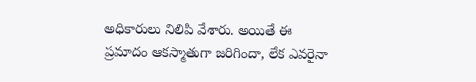అధికారులు నిలిపి వేశారు. అయితే ఈ ప్రమాదం ఆకస్మాతుగా జరిగిందా, లేక ఎవరైనా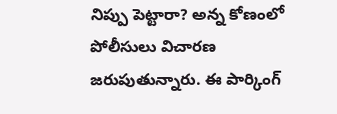నిప్పు పెట్టారా? అన్న కోణంలో పోలీసులు విచారణ జరుపుతున్నారు. ఈ పార్కింగ్‌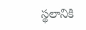స్థలానికి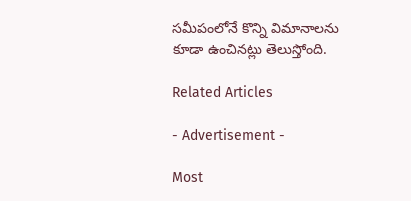సమీపంలోనే కొన్ని విమానాలను కూడా ఉంచినట్లు తెలుస్తోంది.

Related Articles

- Advertisement -

Most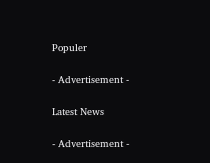Populer

- Advertisement -

Latest News

- Advertisement -